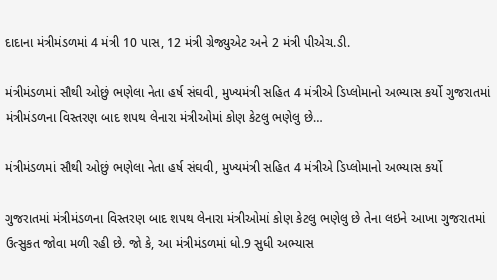દાદાના મંત્રીમંડળમાં 4 મંત્રી 10 પાસ, 12 મંત્રી ગ્રેજ્યુએટ અને 2 મંત્રી પીએચ.ડી.

મંત્રીમંડળમાં સૌથી ઓછું ભણેલા નેતા હર્ષ સંઘવી, મુખ્યમંત્રી સહિત 4 મંત્રીએ ડિપ્લોમાનો અભ્યાસ કર્યો ગુજરાતમાં મંત્રીમંડળના વિસ્તરણ બાદ શપથ લેનારા મંત્રીઓમાં કોણ કેટલુ ભણેલુ છે…

મંત્રીમંડળમાં સૌથી ઓછું ભણેલા નેતા હર્ષ સંઘવી, મુખ્યમંત્રી સહિત 4 મંત્રીએ ડિપ્લોમાનો અભ્યાસ કર્યો

ગુજરાતમાં મંત્રીમંડળના વિસ્તરણ બાદ શપથ લેનારા મંત્રીઓમાં કોણ કેટલુ ભણેલુ છે તેના લઇને આખા ગુજરાતમાં ઉત્સુકત જોવા મળી રહી છે. જો કે, આ મંત્રીમંડળમાં ધો.9 સુધી અભ્યાસ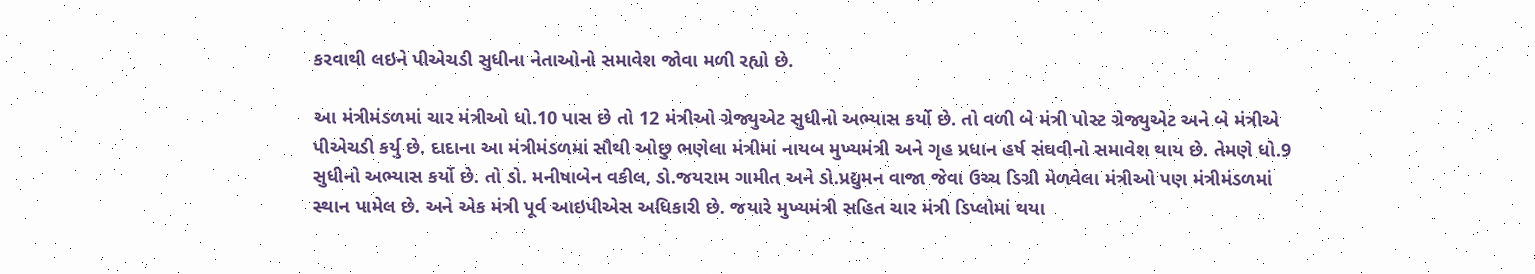કરવાથી લઇને પીએચડી સુધીના નેતાઓનો સમાવેશ જોવા મળી રહ્યો છે.

આ મંત્રીમંડળમાં ચાર મંત્રીઓ ધો.10 પાસ છે તો 12 મંત્રીઓ ગ્રેજ્યુએટ સુધીનો અભ્યાસ કર્યો છે. તો વળી બે મંત્રી પોસ્ટ ગ્રેજ્યુએટ અને બે મંત્રીએ પીએચડી કર્યુ છે. દાદાના આ મંત્રીમંડળમાં સૌથી ઓછુ ભણેલા મંત્રીમાં નાયબ મુખ્યમંત્રી અને ગૃહ પ્રધાન હર્ષ સંઘવીનો સમાવેશ થાય છે. તેમણે ધો.9 સુધીનો અભ્યાસ કર્યો છે. તો ડો. મનીષાબેન વકીલ, ડો.જયરામ ગામીત અને ડો.પ્રદ્યુમન વાજા જેવા ઉચ્ચ ડિગ્રી મેળવેલા મંત્રીઓ પણ મંત્રીમંડળમાં સ્થાન પામેલ છે. અને એક મંત્રી પૂર્વ આઇપીએસ અધિકારી છે. જયારે મુખ્યમંત્રી સહિત ચાર મંત્રી ડિપ્લોમાં થયા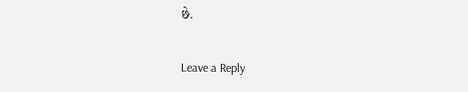છે.

Leave a Reply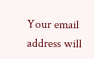Your email address will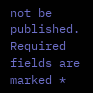not be published. Required fields are marked *